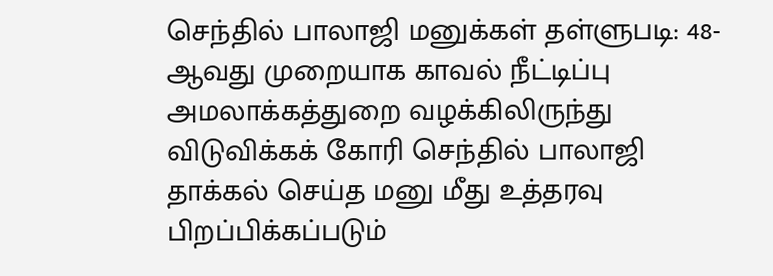செந்தில் பாலாஜி மனுக்கள் தள்ளுபடி: 48-ஆவது முறையாக காவல் நீட்டிப்பு
அமலாக்கத்துறை வழக்கிலிருந்து விடுவிக்கக் கோரி செந்தில் பாலாஜி தாக்கல் செய்த மனு மீது உத்தரவு பிறப்பிக்கப்படும்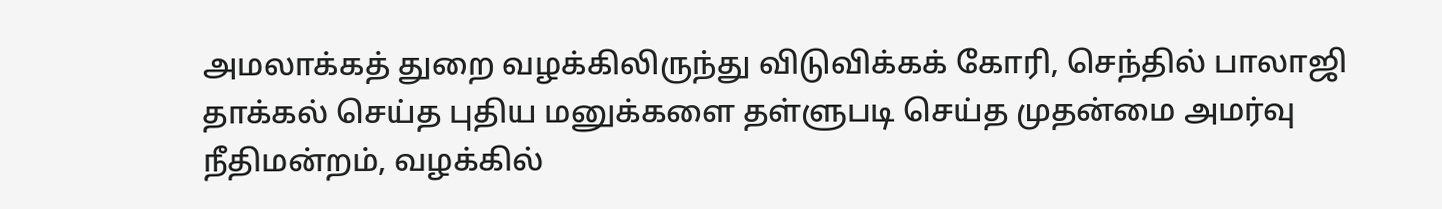அமலாக்கத் துறை வழக்கிலிருந்து விடுவிக்கக் கோரி, செந்தில் பாலாஜி தாக்கல் செய்த புதிய மனுக்களை தள்ளுபடி செய்த முதன்மை அமர்வு நீதிமன்றம், வழக்கில்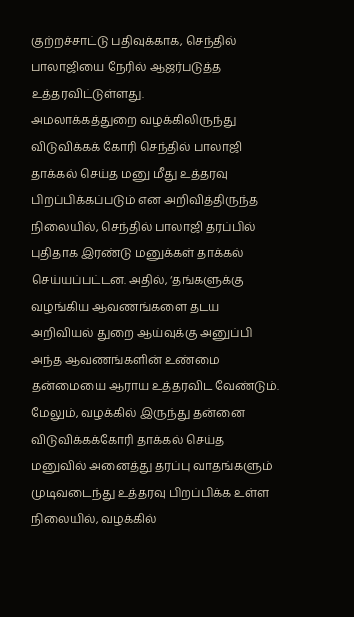குற்றச்சாட்டு பதிவுக்காக, செந்தில் பாலாஜியை நேரில் ஆஜர்படுத்த உத்தரவிட்டுள்ளது.
அமலாக்கத்துறை வழக்கிலிருந்து விடுவிக்கக் கோரி செந்தில் பாலாஜி தாக்கல் செய்த மனு மீது உத்தரவு பிறப்பிக்கப்படும் என அறிவித்திருந்த நிலையில், செந்தில் பாலாஜி தரப்பில் புதிதாக இரண்டு மனுக்கள் தாக்கல் செய்யப்பட்டன. அதில், ‘தங்களுக்கு வழங்கிய ஆவணங்களை தடய அறிவியல் துறை ஆய்வுக்கு அனுப்பி அந்த ஆவணங்களின் உண்மை தன்மையை ஆராய உத்தரவிட வேண்டும். மேலும், வழக்கில் இருந்து தன்னை விடுவிக்கக்கோரி தாக்கல் செய்த மனுவில் அனைத்து தரப்பு வாதங்களும் முடிவடைந்து உத்தரவு பிறப்பிக்க உள்ள நிலையில், வழக்கில்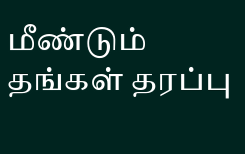மீண்டும் தங்கள் தரப்பு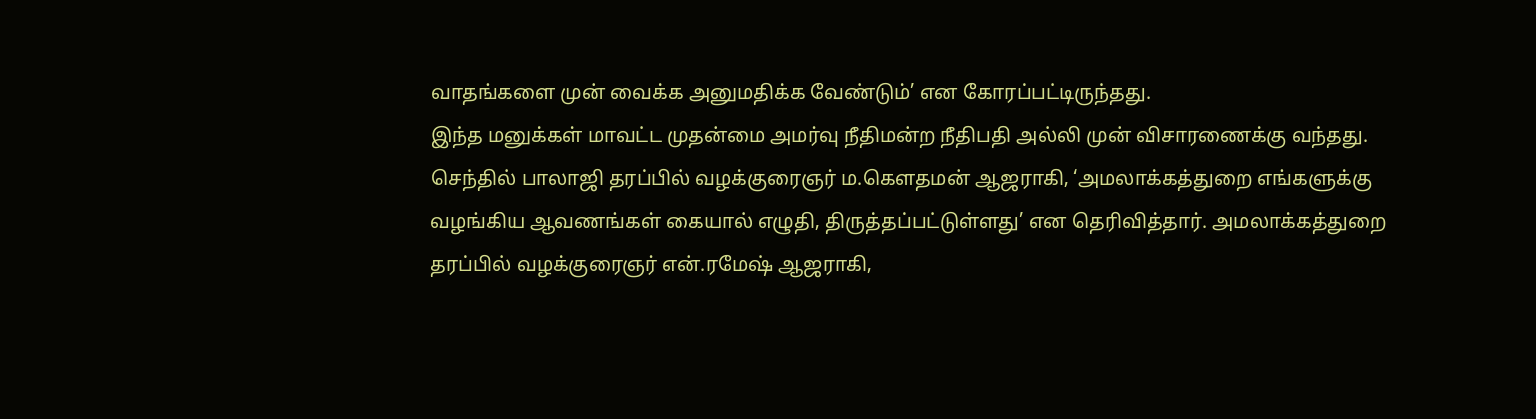வாதங்களை முன் வைக்க அனுமதிக்க வேண்டும்’ என கோரப்பட்டிருந்தது.
இந்த மனுக்கள் மாவட்ட முதன்மை அமர்வு நீதிமன்ற நீதிபதி அல்லி முன் விசாரணைக்கு வந்தது.
செந்தில் பாலாஜி தரப்பில் வழக்குரைஞர் ம.கெளதமன் ஆஜராகி, ‘அமலாக்கத்துறை எங்களுக்கு வழங்கிய ஆவணங்கள் கையால் எழுதி, திருத்தப்பட்டுள்ளது’ என தெரிவித்தார். அமலாக்கத்துறை தரப்பில் வழக்குரைஞர் என்.ரமேஷ் ஆஜராகி,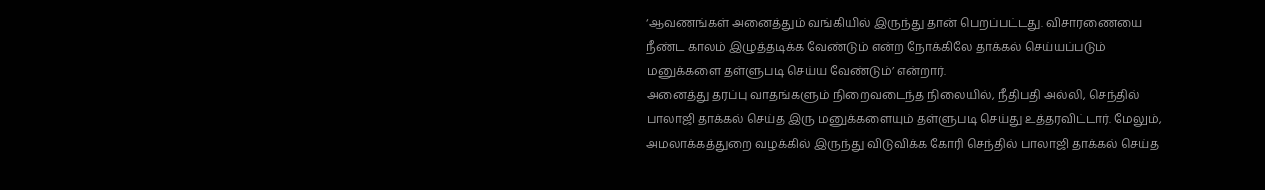‘ஆவணங்கள் அனைத்தும் வங்கியில் இருந்து தான் பெறப்பட்டது. விசாரணையை நீண்ட காலம் இழுத்தடிக்க வேண்டும் என்ற நோக்கிலே தாக்கல் செய்யப்படும் மனுக்களை தள்ளுபடி செய்ய வேண்டும்’ என்றார்.
அனைத்து தரப்பு வாதங்களும் நிறைவடைந்த நிலையில், நீதிபதி அல்லி, செந்தில் பாலாஜி தாக்கல் செய்த இரு மனுக்களையும் தள்ளுபடி செய்து உத்தரவிட்டார். மேலும், அமலாக்கத்துறை வழக்கில் இருந்து விடுவிக்க கோரி செந்தில் பாலாஜி தாக்கல் செய்த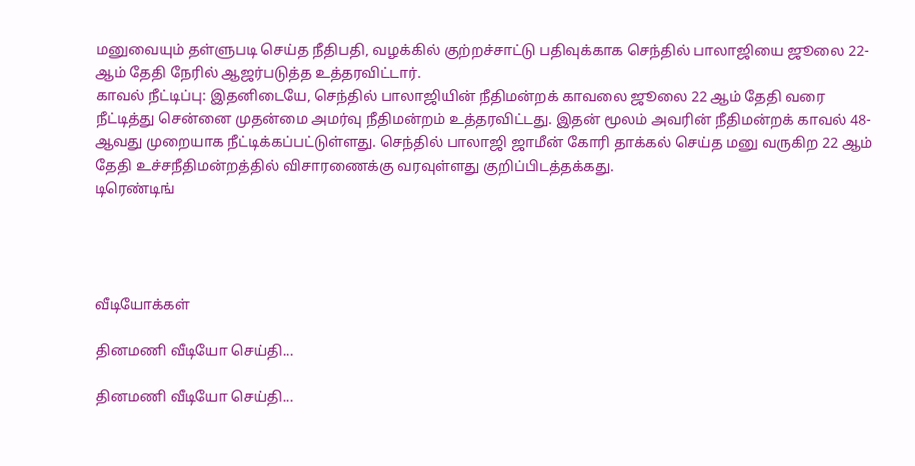மனுவையும் தள்ளுபடி செய்த நீதிபதி, வழக்கில் குற்றச்சாட்டு பதிவுக்காக செந்தில் பாலாஜியை ஜூலை 22-ஆம் தேதி நேரில் ஆஜர்படுத்த உத்தரவிட்டார்.
காவல் நீட்டிப்பு: இதனிடையே, செந்தில் பாலாஜியின் நீதிமன்றக் காவலை ஜூலை 22 ஆம் தேதி வரை நீட்டித்து சென்னை முதன்மை அமர்வு நீதிமன்றம் உத்தரவிட்டது. இதன் மூலம் அவரின் நீதிமன்றக் காவல் 48-ஆவது முறையாக நீட்டிக்கப்பட்டுள்ளது. செந்தில் பாலாஜி ஜாமீன் கோரி தாக்கல் செய்த மனு வருகிற 22 ஆம் தேதி உச்சநீதிமன்றத்தில் விசாரணைக்கு வரவுள்ளது குறிப்பிடத்தக்கது.
டிரெண்டிங்




வீடியோக்கள்

தினமணி வீடியோ செய்தி...

தினமணி வீடியோ செய்தி...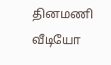தினமணி வீடியோ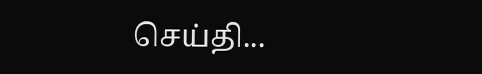செய்தி...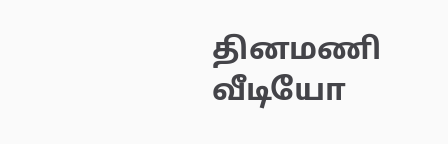தினமணி வீடியோ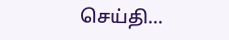செய்தி...